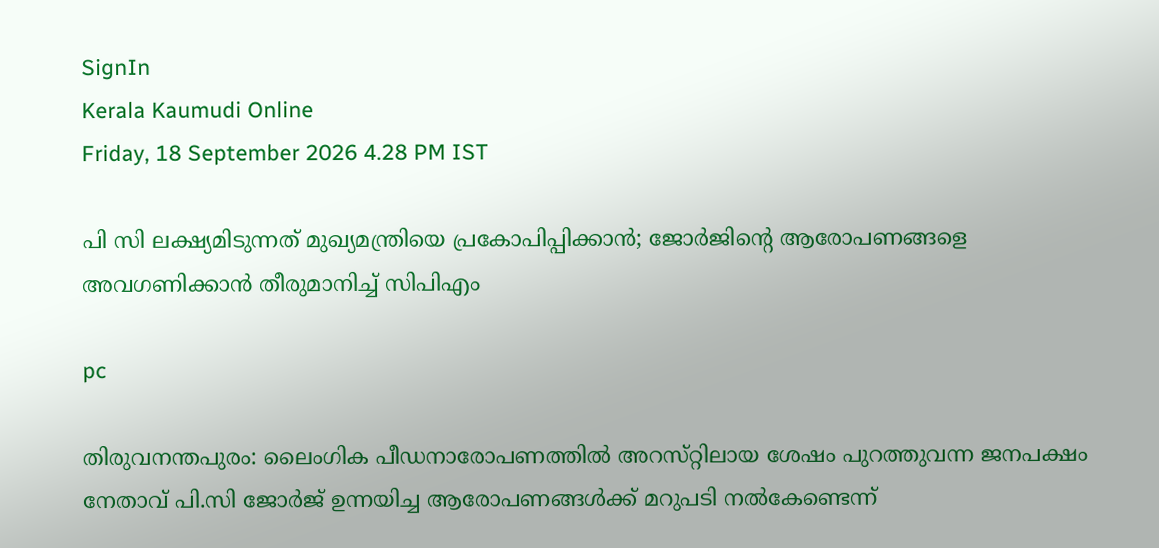SignIn
Kerala Kaumudi Online
Friday, 18 September 2026 4.28 PM IST

പി സി ലക്ഷ്യമിടുന്നത് മുഖ്യമന്ത്രിയെ പ്രകോപിപ്പിക്കാൻ; ജോർജിന്റെ ആരോപണങ്ങളെ അവഗണിക്കാൻ തീരുമാനിച്ച് സിപിഎം

pc

തിരുവനന്തപുരം: ലൈംഗിക പീഡനാരോപണത്തിൽ അറസ്‌റ്റിലായ ശേഷം പുറത്തുവന്ന ജനപക്ഷം നേതാവ് പി.സി ജോർജ് ഉന്നയിച്ച ആരോപണങ്ങൾക്ക് മറുപടി നൽകേണ്ടെന്ന്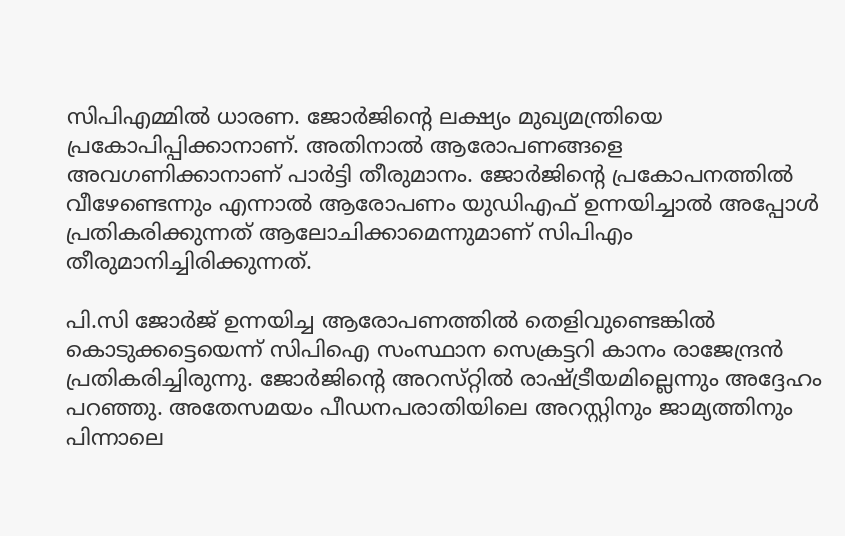സിപിഎമ്മിൽ ധാരണ. ജോർജിന്റെ ലക്ഷ്യം മുഖ്യമന്ത്രിയെ പ്രകോപിപ്പിക്കാനാണ്. അതിനാൽ ആരോപണങ്ങളെ അവഗണിക്കാനാണ് പാർട്ടി തീരുമാനം. ജോർജിന്റെ പ്രകോപനത്തിൽ വീഴേണ്ടെന്നും എന്നാൽ ആരോപണം യുഡിഎഫ് ഉന്നയിച്ചാൽ അപ്പോൾ പ്രതികരിക്കുന്നത് ആലോചിക്കാമെന്നുമാണ് സിപിഎം തീരുമാനിച്ചിരിക്കുന്നത്.

പി.സി ജോർജ് ഉന്നയിച്ച ആരോപണത്തിൽ തെളിവുണ്ടെങ്കിൽ കൊടുക്കട്ടെയെന്ന് സിപിഐ സംസ്ഥാന സെക്രട്ടറി കാനം രാജേന്ദ്രൻ പ്രതികരിച്ചിരുന്നു. ജോർജിന്റെ അറസ്‌റ്റിൽ രാഷ്‌ട്രീയമില്ലെന്നും അദ്ദേഹം പറഞ്ഞു. അതേസമയം പീഡനപരാതിയിലെ അറസ്റ്റിനും ജാമ്യത്തിനും പിന്നാലെ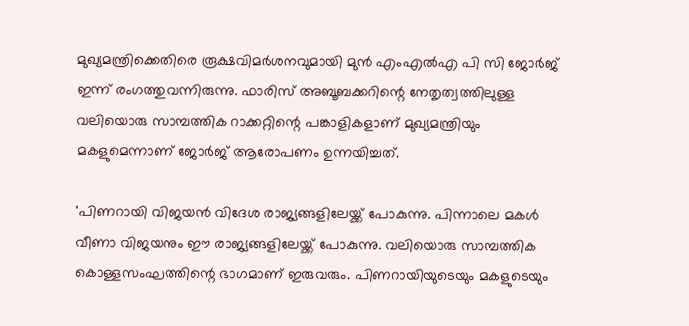മുഖ്യമന്ത്രിക്കെതിരെ രൂക്ഷവിമർശനവുമായി മുൻ എംഎൽഎ പി സി ജോർജ് ഇന്ന് രംഗത്തുവന്നിരുന്നു. ഫാരിസ് അബൂബക്കറിന്റെ നേതൃത്വത്തിലുള്ള വലിയൊരു സാമ്പത്തിക റാക്കറ്റിന്റെ പങ്കാളികളാണ് മുഖ്യമന്ത്രിയും മകളുമെന്നാണ് ജോർജ് ആരോപണം ഉന്നയിച്ചത്.

'പിണറായി വിജയൻ വിദേശ രാജ്യങ്ങളിലേയ്ക്ക് പോകുന്നു. പിന്നാലെ മകൾ വീണാ വിജയനും ഈ രാജ്യങ്ങളിലേയ്ക്ക് പോകുന്നു. വലിയൊരു സാമ്പത്തിക കൊള്ളസംഘത്തിന്റെ ഭാഗമാണ് ഇരുവരും. പിണറായിയുടെയും മകളുടെയും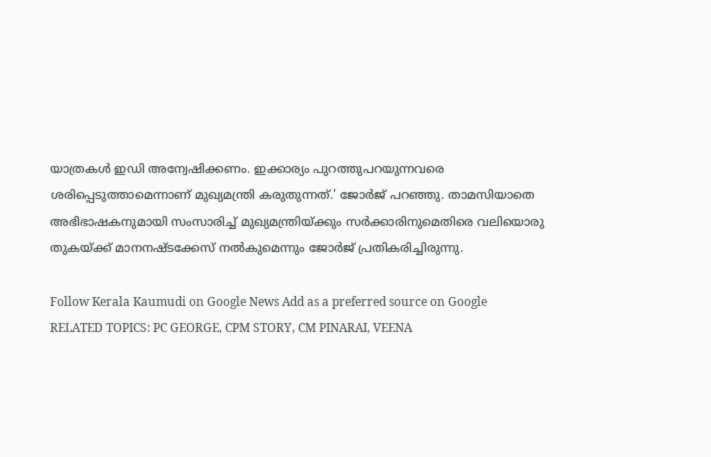യാത്രകൾ ഇഡി അന്വേഷിക്കണം. ഇക്കാര്യം പുറത്തുപറയുന്നവരെ ശരിപ്പെടുത്താമെന്നാണ് മുഖ്യമന്ത്രി കരുതുന്നത്.' ജോർജ് പറഞ്ഞു. താമസിയാതെ അഭിഭാഷകനുമായി സംസാരിച്ച് മുഖ്യമന്ത്രിയ്ക്കും സർക്കാരിനുമെതിരെ വലിയൊരു തുകയ്ക്ക് മാനനഷ്ടക്കേസ് നൽകുമെന്നും ജോർജ് പ്രതികരിച്ചിരുന്നു.

Follow Kerala Kaumudi on Google News Add as a preferred source on Google
RELATED TOPICS: PC GEORGE, CPM STORY, CM PINARAI, VEENA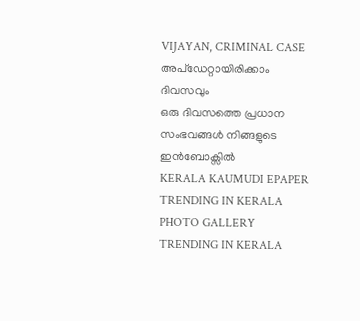VIJAYAN, CRIMINAL CASE
അപ്ഡേറ്റായിരിക്കാം ദിവസവും
ഒരു ദിവസത്തെ പ്രധാന സംഭവങ്ങൾ നിങ്ങളുടെ ഇൻബോക്സിൽ
KERALA KAUMUDI EPAPER
TRENDING IN KERALA
PHOTO GALLERY
TRENDING IN KERALA